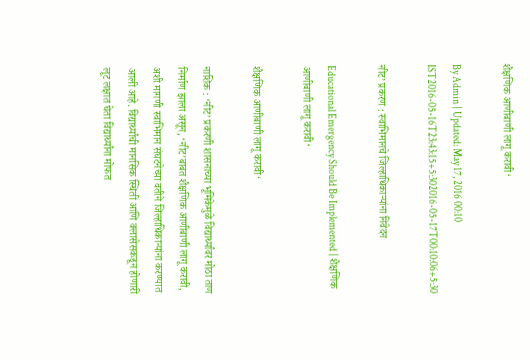शैक्षणिक आणीबाणी लागू करावी‘

By Admin | Updated: May 17, 2016 00:10 IST2016-05-16T23:43:15+5:302016-05-17T00:10:06+5:30

नीट’ प्रकरण : स्वाभिमानचे जिल्हाधिकाऱ्यांना निवेदन

Educational Emergency Should Be Implemented | शैक्षणिक आणीबाणी लागू करावी‘

शैक्षणिक आणीबाणी लागू करावी‘

नाशिक : ‘नीट’ प्रकरणी शासनाच्या भूमिकेमुळे विद्यार्थ्यांवर मोठा ताण निर्माण झाला असून, ‘नीट’बाबत शैक्षणिक आणीबाणी लागू करावी, अशी मागणी स्वाभिमान संघटनेच्या वतीने जिल्हाधिकाऱ्यांना करण्यात आली आहे. विद्यार्थ्यांची मानसिक स्थिती आणि क्लासेसकडून होणारी लूट लक्षात घेता विद्यार्थ्यांना मोफत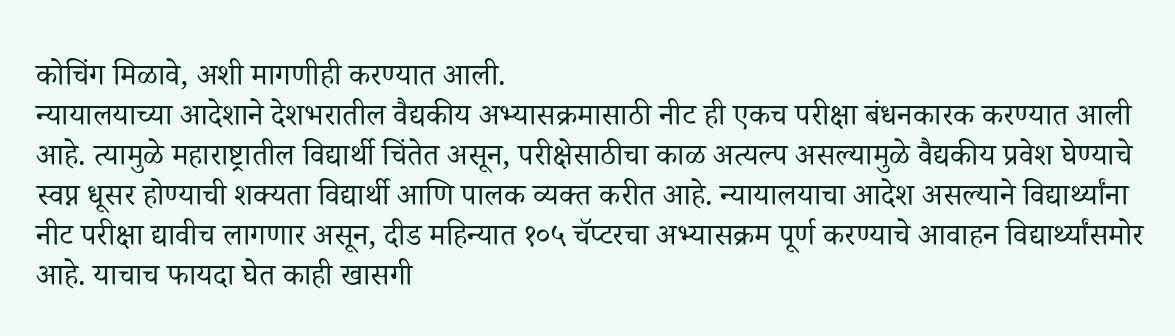कोचिंग मिळावे, अशी मागणीही करण्यात आली.
न्यायालयाच्या आदेशाने देशभरातील वैद्यकीय अभ्यासक्रमासाठी नीट ही एकच परीक्षा बंधनकारक करण्यात आली आहे. त्यामुळे महाराष्ट्रातील विद्यार्थी चिंतेत असून, परीक्षेसाठीचा काळ अत्यल्प असल्यामुळे वैद्यकीय प्रवेश घेण्याचे स्वप्न धूसर होण्याची शक्यता विद्यार्थी आणि पालक व्यक्त करीत आहे. न्यायालयाचा आदेश असल्याने विद्यार्थ्यांना नीट परीक्षा द्यावीच लागणार असून, दीड महिन्यात १०५ चॅप्टरचा अभ्यासक्रम पूर्ण करण्याचे आवाहन विद्यार्थ्यांसमोर आहे. याचाच फायदा घेत काही खासगी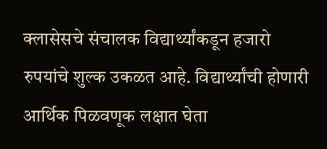क्लासेसचे संचालक विद्यार्थ्यांकडून हजारो रुपयांचे शुल्क उकळत आहे. विद्यार्थ्यांची होणारी आर्थिक पिळवणूक लक्षात घेता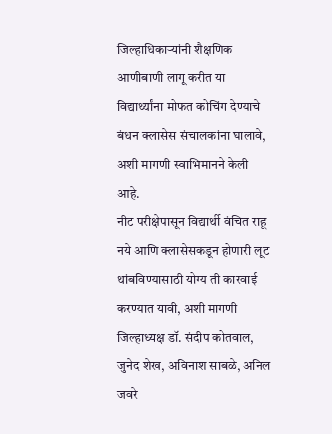जिल्हाधिकाऱ्यांनी शैक्षणिक आणीबाणी लागू करीत या विद्यार्थ्यांना मोफत कोचिंग देण्याचे बंधन क्लासेस संचालकांना घालावे, अशी मागणी स्वाभिमानने केली आहे.
नीट परीक्षेपासून विद्यार्थी वंचित राहू नये आणि क्लासेसकडून होणारी लूट थांबविण्यासाठी योग्य ती कारवाई करण्यात यावी, अशी मागणी जिल्हाध्यक्ष डॉ. संदीप कोतवाल, जुनेद शेख, अविनाश साबळे, अनिल जवरे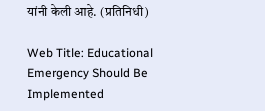यांनी केली आहे. (प्रतिनिधी)

Web Title: Educational Emergency Should Be Implemented